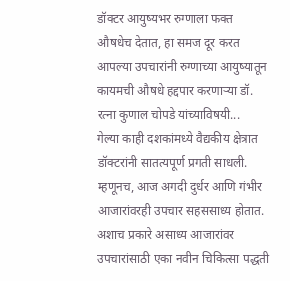डॉक्टर आयुष्यभर रुग्णाला फक्त औषधेच देतात, हा समज दूर करत आपल्या उपचारांनी रुग्णाच्या आयुष्यातून कायमची औषधे हद्दपार करणाऱ्या डॉ. रत्ना कुणाल चोपडे यांच्याविषयी...
गेल्या काही दशकांमध्ये वैद्यकीय क्षेत्रात डॉक्टरांनी सातत्यपूर्ण प्रगती साधली. म्हणूनच, आज अगदी दुर्धर आणि गंभीर आजारांवरही उपचार सहससाध्य होतात. अशाच प्रकारे असाध्य आजारांवर उपचारांसाठी एका नवीन चिकित्सा पद्धती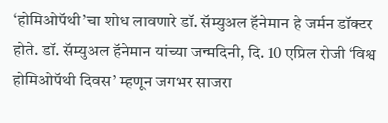‘होमिओपॅथी’चा शोध लावणारे डॉ. सॅम्युअल हॅनेमान हे जर्मन डॉक्टर होते. डॉ. सॅम्युअल हॅनेमान यांच्या जन्मदिनी, दि. 10 एप्रिल रोजी ‘विश्व होमिओपॅथी दिवस’ म्हणून जगभर साजरा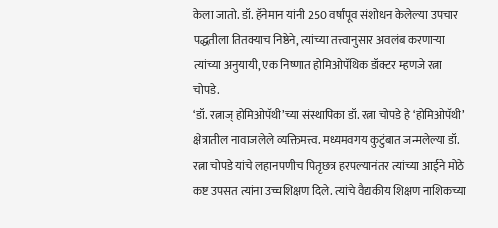केला जातो. डॉ. हॅनेमान यांनी 250 वर्षांपूव संशोधन केलेल्या उपचार पद्धतीला तितक्याच निष्ठेने, त्यांच्या तत्त्वानुसार अवलंब करणाऱ्या त्यांच्या अनुयायी, एक निष्णात होमिओपॅथिक डॉक्टर म्हणजे रत्ना चोपडे.
‘डॉ. रत्नाज् होमिओपॅथी’च्या संस्थापिका डॉ. रत्ना चोपडे हे ‘होमिओपॅथी’ क्षेत्रातील नावाजलेले व्यक्तिमत्त्व. मध्यमवगय कुटुंबात जन्मलेल्या डॉ. रत्ना चोपडे यांचे लहानपणीच पितृछत्र हरपल्यानंतर त्यांच्या आईने मोठे कष्ट उपसत त्यांना उच्चशिक्षण दिले. त्यांचे वैद्यकीय शिक्षण नाशिकच्या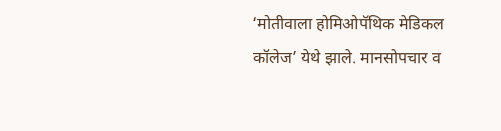‘मोतीवाला होमिओपॅथिक मेडिकल कॉलेज’ येथे झाले. मानसोपचार व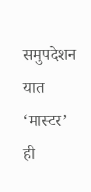समुपदेशन यात ‘मास्टर’ ही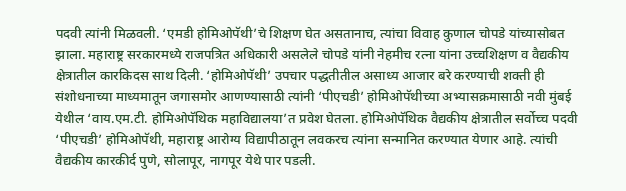पदवी त्यांनी मिळवली. ‘एमडी होमिओपॅथी’चे शिक्षण घेत असतानाच, त्यांचा विवाह कुणाल चोपडे यांच्यासोबत झाला. महाराष्ट्र सरकारमध्ये राजपत्रित अधिकारी असलेले चोपडे यांनी नेहमीच रत्ना यांना उच्चशिक्षण व वैद्यकीय क्षेत्रातील कारकिदस साथ दिली. ‘होमिओपॅथी’ उपचार पद्धतीतील असाध्य आजार बरे करण्याची शक्ती ही संशोधनाच्या माध्यमातून जगासमोर आणण्यासाठी त्यांनी ‘पीएचडी’ होमिओपॅथीच्या अभ्यासक्रमासाठी नवी मुंबई येथील ‘वाय.एम.टी. होमिओपॅथिक महाविद्यालया’त प्रवेश घेतला. होमिओपॅथिक वैद्यकीय क्षेत्रातील सर्वोच्च पदवी ‘पीएचडी’ होमिओपॅथी, महाराष्ट्र आरोग्य विद्यापीठातून लवकरच त्यांना सन्मानित करण्यात येणार आहे. त्यांची वैद्यकीय कारकीर्द पुणे, सोलापूर, नागपूर येथे पार पडली.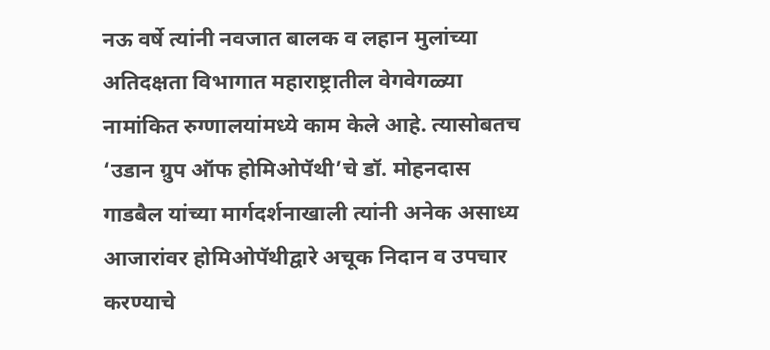नऊ वर्षे त्यांनी नवजात बालक व लहान मुलांच्या अतिदक्षता विभागात महाराष्ट्रातील वेगवेगळ्या नामांकित रुग्णालयांमध्ये काम केले आहे. त्यासोबतच ‘उडान ग्रुप ऑफ होमिओपॅथी’चे डॉ. मोहनदास गाडबैल यांच्या मार्गदर्शनाखाली त्यांनी अनेक असाध्य आजारांवर होमिओपॅथीद्वारे अचूक निदान व उपचार करण्याचे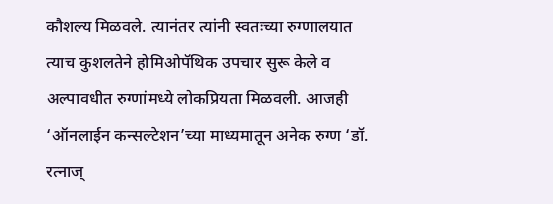कौशल्य मिळवले. त्यानंतर त्यांनी स्वतःच्या रुग्णालयात त्याच कुशलतेने होमिओपॅथिक उपचार सुरू केले व अल्पावधीत रुग्णांमध्ये लोकप्रियता मिळवली. आजही ‘ऑनलाईन कन्सल्टेशन’च्या माध्यमातून अनेक रुग्ण ‘डॉ. रत्नाज्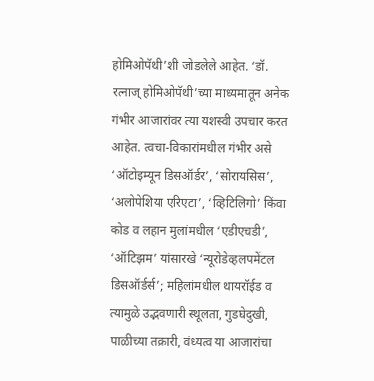होमिओपॅथी’शी जोडलेले आहेत. ‘डॉ. रत्नाज् होमिओपॅथी’च्या माध्यमातून अनेक गंभीर आजारांवर त्या यशस्वी उपचार करत आहेत. त्वचा-विकारांमधील गंभीर असे ‘ऑटोइम्यून डिसऑर्डर’, ‘सोरायसिस’, ‘अलोपेशिया एरिएटा’, ‘व्हिटिलिगो’ किंवा कोड व लहान मुलांमधील ‘एडीएचडी’, ‘ऑटिझम’ यांसारखे ‘न्यूरोडेव्हलपमेंटल डिसऑर्डर्स’; महिलांमधील थायरॉईड व त्यामुळे उद्भवणारी स्थूलता, गुडघेदुखी, पाळीच्या तक्रारी, वंध्यत्व या आजारांचा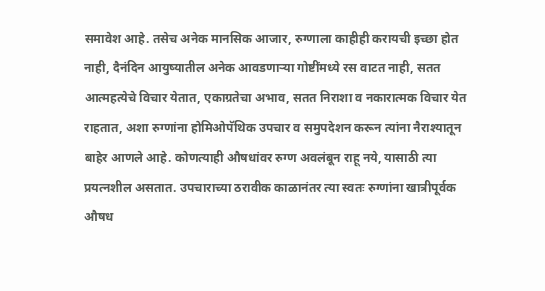समावेश आहे. तसेच अनेक मानसिक आजार, रुग्णाला काहीही करायची इच्छा होत नाही, दैनंदिन आयुष्यातील अनेक आवडणाऱ्या गोष्टींमध्ये रस वाटत नाही, सतत आत्महत्येचे विचार येतात, एकाग्रतेचा अभाव, सतत निराशा व नकारात्मक विचार येत राहतात, अशा रुग्णांना होमिओपॅथिक उपचार व समुपदेशन करून त्यांना नैराश्यातून बाहेर आणले आहे. कोणत्याही औषधांवर रुग्ण अवलंबून राहू नये, यासाठी त्या प्रयत्नशील असतात. उपचाराच्या ठरावीक काळानंतर त्या स्वतः रुग्णांना खात्रीपूर्वक औषध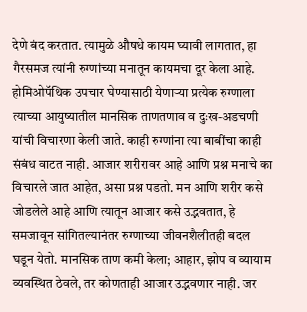देणे बंद करतात. त्यामुळे औषधे कायम घ्यावी लागतात, हा गैरसमज त्यांनी रुग्णांच्या मनातून कायमचा दूर केला आहे. होमिओपॅथिक उपचार घेण्यासाठी येणाऱ्या प्रत्येक रुग्णाला त्याच्या आयुष्यातील मानसिक ताणतणाव व दुःख-अडचणी यांची विचारणा केली जाते. काही रुग्णांना त्या बाबींचा काही संबंध वाटत नाही. आजार शरीरावर आहे आणि प्रश्न मनाचे का विचारले जात आहेत, असा प्रश्न पडतो. मन आणि शरीर कसे जोडलेले आहे आणि त्यातून आजार कसे उद्भवतात, हे समजावून सांगितल्यानंतर रुग्णाच्या जीवनशैलीतही बदल घडून येतो. मानसिक ताण कमी केला; आहार, झोप व व्यायाम व्यवस्थित ठेवले, तर कोणताही आजार उद्भवणार नाही. जर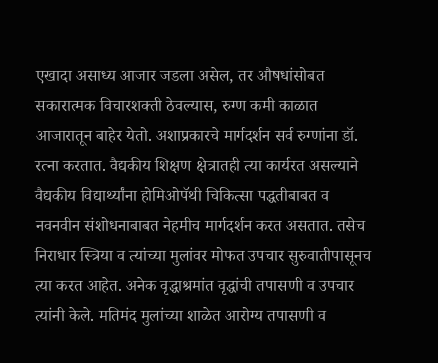एखादा असाध्य आजार जडला असेल, तर औषधांसोबत सकारात्मक विचारशक्ती ठेवल्यास, रुग्ण कमी काळात आजारातून बाहेर येतो. अशाप्रकारचे मार्गदर्शन सर्व रुग्णांना डॉ. रत्ना करतात. वैद्यकीय शिक्षण क्षेत्रातही त्या कार्यरत असल्याने वैद्यकीय विद्यार्थ्यांना होमिओपॅथी चिकित्सा पद्धतीबाबत व नवनवीन संशोधनाबाबत नेहमीच मार्गदर्शन करत असतात. तसेच निराधार स्त्रिया व त्यांच्या मुलांवर मोफत उपचार सुरुवातीपासूनच त्या करत आहेत. अनेक वृद्धाश्रमांत वृद्धांची तपासणी व उपचार त्यांनी केले. मतिमंद मुलांच्या शाळेत आरोग्य तपासणी व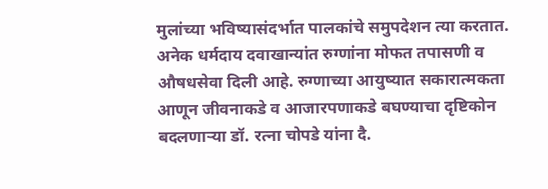मुलांच्या भविष्यासंदर्भात पालकांचे समुपदेशन त्या करतात. अनेक धर्मदाय दवाखान्यांत रुग्णांना मोफत तपासणी व औषधसेवा दिली आहे. रुग्णाच्या आयुष्यात सकारात्मकता आणून जीवनाकडे व आजारपणाकडे बघण्याचा दृष्टिकोन बदलणाऱ्या डॉ. रत्ना चोपडे यांना दै.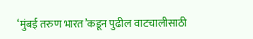‘मुंबई तरुण भारत’कडून पुढील वाटचालीसाठी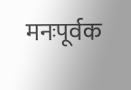मनःपूर्वक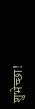शुभेच्छा!